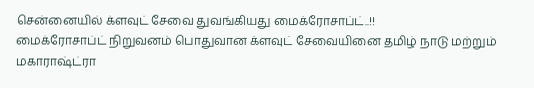சென்னையில் க்ளவுட் சேவை துவங்கியது மைக்ரோசாப்ட்..!!
மைக்ரோசாப்ட் நிறுவனம் பொதுவான க்ளவுட் சேவையினை தமிழ் நாடு மற்றும் மகாராஷ்ட்ரா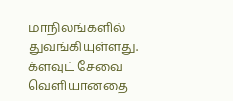மாநிலங்களில் துவங்கியுள்ளது. க்ளவுட் சேவை வெளியானதை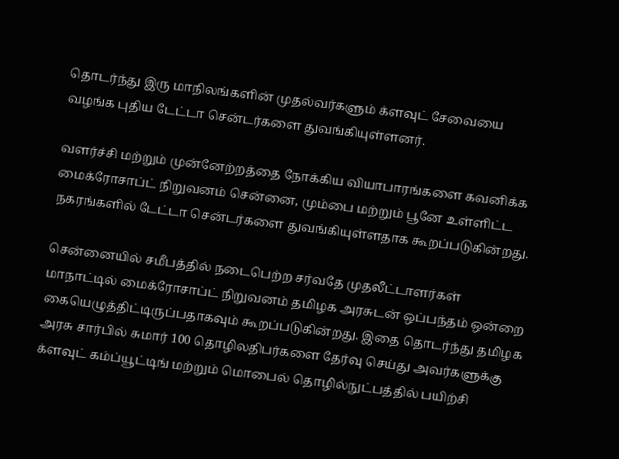தொடர்ந்து இரு மாநிலங்களின் முதல்வர்களும் க்ளவுட் சேவையை வழங்க புதிய டேட்டா சென்டர்களை துவங்கியுள்ளனர்.

வளர்ச்சி மற்றும் முன்னேற்றத்தை நோக்கிய வியாபாரங்களை கவனிக்க மைக்ரோசாப்ட் நிறுவனம் சென்னை, மும்பை மற்றும் பூனே உள்ளிட்ட நகரங்களில் டேட்டா சென்டர்களை துவங்கியுள்ளதாக கூறப்படுகின்றது.

சென்னையில் சமீபத்தில் நடைபெற்ற சர்வதே முதலீட்டாளர்கள் மாநாட்டில் மைக்ரோசாப்ட் நிறுவனம் தமிழக அரசுடன் ஒப்பந்தம் ஒன்றை கையெழுத்திட்டிருப்பதாகவும் கூறப்படுகின்றது. இதை தொடர்ந்து தமிழக அரசு சார்பில் சுமார் 100 தொழிலதிபர்களை தேர்வு செய்து அவர்களுக்கு க்ளவுட் கம்ப்யூட்டிங் மற்றும் மொபைல் தொழில்நுட்பத்தில் பயிற்சி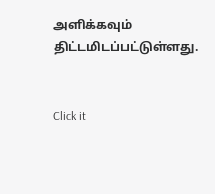அளிக்கவும் திட்டமிடப்பட்டுள்ளது.


Click it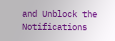and Unblock the Notifications